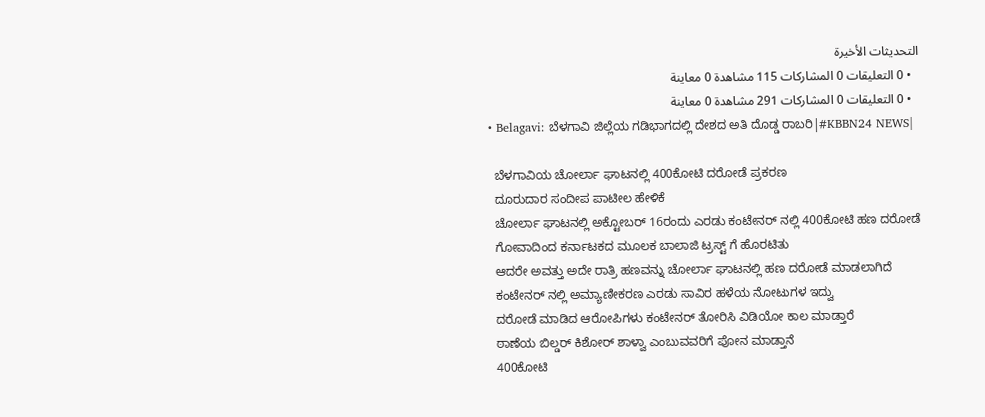التحديثات الأخيرة
  • 0 التعليقات 0 المشاركات 115 مشاهدة 0 معاينة
  • 0 التعليقات 0 المشاركات 291 مشاهدة 0 معاينة
  • Belagavi: ಬೆಳಗಾವಿ ಜಿಲ್ಲೆಯ ಗಡಿಭಾಗದಲ್ಲಿ ದೇಶದ ಅತಿ ದೊಡ್ಡ ರಾಬರಿ|#KBBN24 NEWS|

    ಬೆಳಗಾವಿಯ ಚೋರ್ಲಾ ಘಾಟನಲ್ಲಿ 400ಕೋಟಿ ದರೋಡೆ ಪ್ರಕರಣ
    ದೂರುದಾರ ಸಂದೀಪ ಪಾಟೀಲ ಹೇಳಿಕೆ
    ಚೋರ್ಲಾ ಘಾಟನಲ್ಲಿ ಅಕ್ಟೋಬರ್ 16ರಂದು ಎರಡು ಕಂಟೇನರ್ ನಲ್ಲಿ 400ಕೋಟಿ ಹಣ ದರೋಡೆ
    ಗೋವಾದಿಂದ ಕರ್ನಾಟಕದ ಮೂಲಕ ಬಾಲಾಜಿ ಟ್ರಸ್ಟ್ ಗೆ ಹೊರಟಿತು
    ಆದರೇ ಅವತ್ತು ಅದೇ ರಾತ್ರಿ ಹಣವನ್ನು ಚೋರ್ಲಾ ಘಾಟನಲ್ಲಿ ಹಣ ದರೋಡೆ ಮಾಡಲಾಗಿದೆ
    ಕಂಟೇನರ್ ನಲ್ಲಿ ಅಮ್ಯಾಣೀಕರಣ ಎರಡು ಸಾವಿರ ಹಳೆಯ ನೋಟುಗಳ ಇದ್ವು
    ದರೋಡೆ ಮಾಡಿದ ಆರೋಪಿಗಳು ಕಂಟೇನರ್ ತೋರಿಸಿ ವಿಡಿಯೋ ಕಾಲ ಮಾಡ್ತಾರೆ
    ಠಾಣೆಯ ಬಿಲ್ಡರ್ ಕಿಶೋರ್ ಶಾಳ್ವಾ ಎಂಬುವವರಿಗೆ ಪೋನ ಮಾಡ್ತಾನೆ
    400ಕೋಟಿ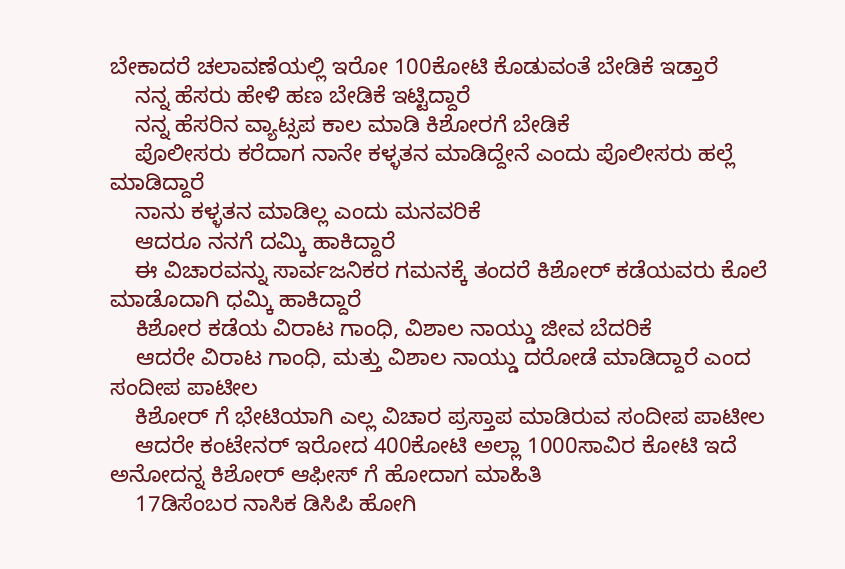ಬೇಕಾದರೆ ಚಲಾವಣೆಯಲ್ಲಿ ಇರೋ 100ಕೋಟಿ ಕೊಡುವಂತೆ ಬೇಡಿಕೆ ಇಡ್ತಾರೆ
    ನನ್ನ ಹೆಸರು ಹೇಳಿ ಹಣ ಬೇಡಿಕೆ ಇಟ್ಟಿದ್ದಾರೆ
    ನನ್ನ ಹೆಸರಿನ ವ್ಯಾಟ್ಸಪ ಕಾಲ ಮಾಡಿ ಕಿಶೋರಗೆ ಬೇಡಿಕೆ
    ಪೊಲೀಸರು ಕರೆದಾಗ ನಾನೇ ಕಳ್ಳತನ ಮಾಡಿದ್ದೇನೆ ಎಂದು ಪೊಲೀಸರು ಹಲ್ಲೆ ಮಾಡಿದ್ದಾರೆ
    ನಾನು ಕಳ್ಳತನ ಮಾಡಿಲ್ಲ ಎಂದು ಮನವರಿಕೆ
    ಆದರೂ ನನಗೆ ದಮ್ಕಿ ಹಾಕಿದ್ದಾರೆ
    ಈ ವಿಚಾರವನ್ನು ಸಾರ್ವಜನಿಕರ ಗಮನಕ್ಕೆ ತಂದರೆ ಕಿಶೋರ್ ಕಡೆಯವರು ಕೊಲೆ ಮಾಡೊದಾಗಿ ಧಮ್ಕಿ ಹಾಕಿದ್ದಾರೆ
    ಕಿಶೋರ ಕಡೆಯ ವಿರಾಟ ಗಾಂಧಿ, ವಿಶಾಲ ನಾಯ್ಡು ಜೀವ ಬೆದರಿಕೆ
    ಆದರೇ ವಿರಾಟ ಗಾಂಧಿ, ಮತ್ತು ವಿಶಾಲ ನಾಯ್ಡು ದರೋಡೆ ಮಾಡಿದ್ದಾರೆ ಎಂದ ಸಂದೀಪ ಪಾಟೀಲ
    ಕಿಶೋರ್ ಗೆ ಭೇಟಿಯಾಗಿ ಎಲ್ಲ ವಿಚಾರ ಪ್ರಸ್ತಾಪ ಮಾಡಿರುವ ಸಂದೀಪ ಪಾಟೀಲ
    ಆದರೇ ಕಂಟೇನರ್ ಇರೋದ 400ಕೋಟಿ ಅಲ್ಲಾ 1000ಸಾವಿರ ಕೋಟಿ ಇದೆ ಅನೋದನ್ನ ಕಿಶೋರ್ ಆಫೀಸ್ ಗೆ ಹೋದಾಗ ಮಾಹಿತಿ
    17ಡಿಸೆಂಬರ ನಾಸಿಕ ಡಿಸಿಪಿ ಹೋಗಿ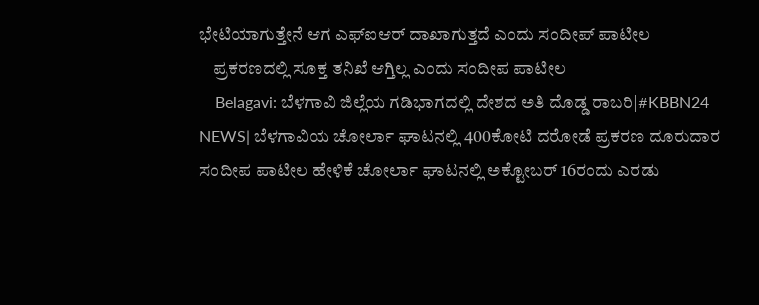ಭೇಟಿಯಾಗುತ್ತೇನೆ ಆಗ ಎಫ್ಐಆರ್ ದಾಖಾಗುತ್ತದೆ ಎಂದು ಸಂದೀಪ್ ಪಾಟೀಲ
    ಪ್ರಕರಣದಲ್ಲಿ ಸೂಕ್ತ ತನಿಖೆ ಆಗ್ತಿಲ್ಲ ಎಂದು ಸಂದೀಪ ಪಾಟೀಲ
    Belagavi: ಬೆಳಗಾವಿ ಜಿಲ್ಲೆಯ ಗಡಿಭಾಗದಲ್ಲಿ ದೇಶದ ಅತಿ ದೊಡ್ಡ ರಾಬರಿ|#KBBN24 NEWS| ಬೆಳಗಾವಿಯ ಚೋರ್ಲಾ ಘಾಟನಲ್ಲಿ 400ಕೋಟಿ ದರೋಡೆ ಪ್ರಕರಣ ದೂರುದಾರ ಸಂದೀಪ ಪಾಟೀಲ ಹೇಳಿಕೆ ಚೋರ್ಲಾ ಘಾಟನಲ್ಲಿ ಅಕ್ಟೋಬರ್ 16ರಂದು ಎರಡು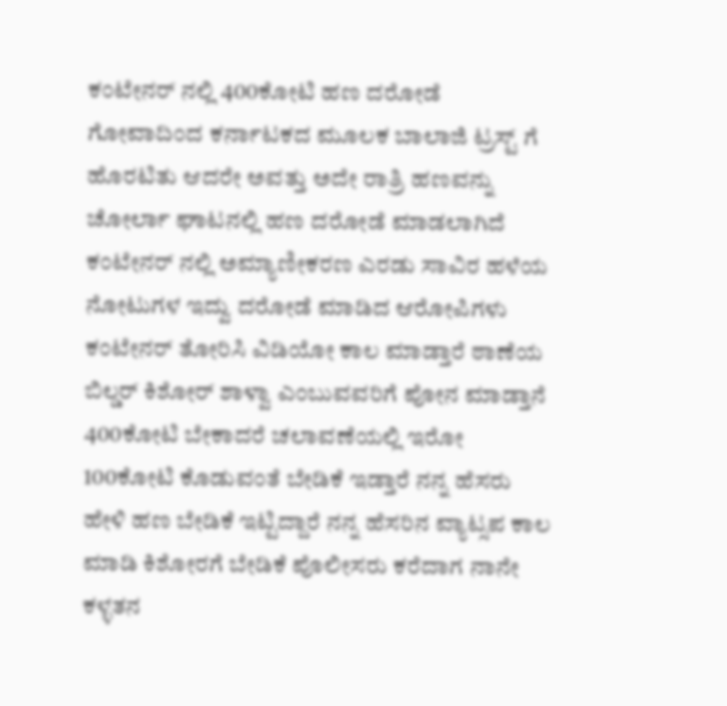ಕಂಟೇನರ್ ನಲ್ಲಿ 400ಕೋಟಿ ಹಣ ದರೋಡೆ ಗೋವಾದಿಂದ ಕರ್ನಾಟಕದ ಮೂಲಕ ಬಾಲಾಜಿ ಟ್ರಸ್ಟ್ ಗೆ ಹೊರಟಿತು ಆದರೇ ಅವತ್ತು ಅದೇ ರಾತ್ರಿ ಹಣವನ್ನು ಚೋರ್ಲಾ ಘಾಟನಲ್ಲಿ ಹಣ ದರೋಡೆ ಮಾಡಲಾಗಿದೆ ಕಂಟೇನರ್ ನಲ್ಲಿ ಅಮ್ಯಾಣೀಕರಣ ಎರಡು ಸಾವಿರ ಹಳೆಯ ನೋಟುಗಳ ಇದ್ವು ದರೋಡೆ ಮಾಡಿದ ಆರೋಪಿಗಳು ಕಂಟೇನರ್ ತೋರಿಸಿ ವಿಡಿಯೋ ಕಾಲ ಮಾಡ್ತಾರೆ ಠಾಣೆಯ ಬಿಲ್ಡರ್ ಕಿಶೋರ್ ಶಾಳ್ವಾ ಎಂಬುವವರಿಗೆ ಪೋನ ಮಾಡ್ತಾನೆ 400ಕೋಟಿ ಬೇಕಾದರೆ ಚಲಾವಣೆಯಲ್ಲಿ ಇರೋ 100ಕೋಟಿ ಕೊಡುವಂತೆ ಬೇಡಿಕೆ ಇಡ್ತಾರೆ ನನ್ನ ಹೆಸರು ಹೇಳಿ ಹಣ ಬೇಡಿಕೆ ಇಟ್ಟಿದ್ದಾರೆ ನನ್ನ ಹೆಸರಿನ ವ್ಯಾಟ್ಸಪ ಕಾಲ ಮಾಡಿ ಕಿಶೋರಗೆ ಬೇಡಿಕೆ ಪೊಲೀಸರು ಕರೆದಾಗ ನಾನೇ ಕಳ್ಳತನ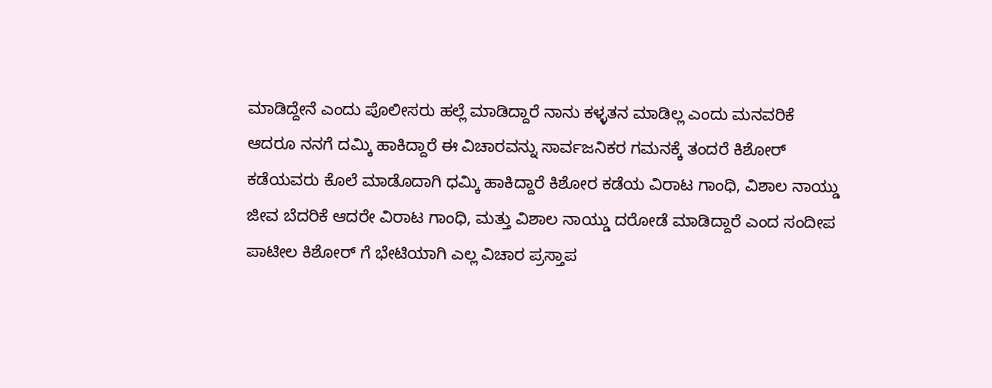ಮಾಡಿದ್ದೇನೆ ಎಂದು ಪೊಲೀಸರು ಹಲ್ಲೆ ಮಾಡಿದ್ದಾರೆ ನಾನು ಕಳ್ಳತನ ಮಾಡಿಲ್ಲ ಎಂದು ಮನವರಿಕೆ ಆದರೂ ನನಗೆ ದಮ್ಕಿ ಹಾಕಿದ್ದಾರೆ ಈ ವಿಚಾರವನ್ನು ಸಾರ್ವಜನಿಕರ ಗಮನಕ್ಕೆ ತಂದರೆ ಕಿಶೋರ್ ಕಡೆಯವರು ಕೊಲೆ ಮಾಡೊದಾಗಿ ಧಮ್ಕಿ ಹಾಕಿದ್ದಾರೆ ಕಿಶೋರ ಕಡೆಯ ವಿರಾಟ ಗಾಂಧಿ, ವಿಶಾಲ ನಾಯ್ಡು ಜೀವ ಬೆದರಿಕೆ ಆದರೇ ವಿರಾಟ ಗಾಂಧಿ, ಮತ್ತು ವಿಶಾಲ ನಾಯ್ಡು ದರೋಡೆ ಮಾಡಿದ್ದಾರೆ ಎಂದ ಸಂದೀಪ ಪಾಟೀಲ ಕಿಶೋರ್ ಗೆ ಭೇಟಿಯಾಗಿ ಎಲ್ಲ ವಿಚಾರ ಪ್ರಸ್ತಾಪ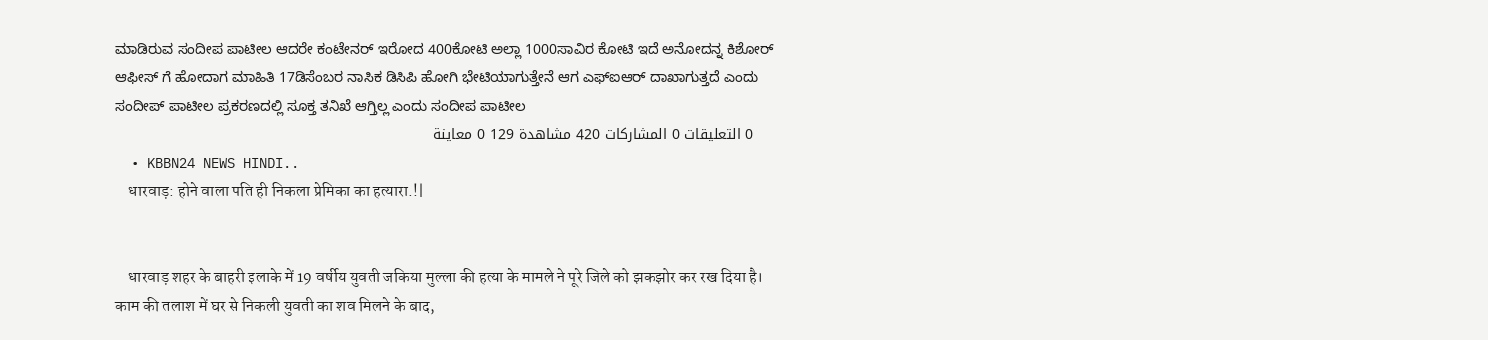ಮಾಡಿರುವ ಸಂದೀಪ ಪಾಟೀಲ ಆದರೇ ಕಂಟೇನರ್ ಇರೋದ 400ಕೋಟಿ ಅಲ್ಲಾ 1000ಸಾವಿರ ಕೋಟಿ ಇದೆ ಅನೋದನ್ನ ಕಿಶೋರ್ ಆಫೀಸ್ ಗೆ ಹೋದಾಗ ಮಾಹಿತಿ 17ಡಿಸೆಂಬರ ನಾಸಿಕ ಡಿಸಿಪಿ ಹೋಗಿ ಭೇಟಿಯಾಗುತ್ತೇನೆ ಆಗ ಎಫ್ಐಆರ್ ದಾಖಾಗುತ್ತದೆ ಎಂದು ಸಂದೀಪ್ ಪಾಟೀಲ ಪ್ರಕರಣದಲ್ಲಿ ಸೂಕ್ತ ತನಿಖೆ ಆಗ್ತಿಲ್ಲ ಎಂದು ಸಂದೀಪ ಪಾಟೀಲ
    0 التعليقات 0 المشاركات 420 مشاهدة 129 0 معاينة
  • KBBN24 NEWS HINDI..
    धारवाड़: होने वाला पति ही निकला प्रेमिका का हत्यारा.!|


    धारवाड़ शहर के बाहरी इलाके में 19 वर्षीय युवती जकिया मुल्ला की हत्या के मामले ने पूरे जिले को झकझोर कर रख दिया है। काम की तलाश में घर से निकली युवती का शव मिलने के बाद,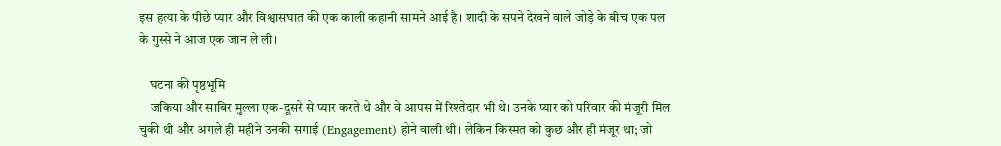इस हत्या के पीछे प्यार और विश्वासघात की एक काली कहानी सामने आई है। शादी के सपने देखने वाले जोड़े के बीच एक पल के गुस्से ने आज एक जान ले ली।

    घटना की पृष्ठभूमि
    जकिया और साबिर मुल्ला एक-दूसरे से प्यार करते थे और वे आपस में रिश्तेदार भी थे। उनके प्यार को परिवार की मंजूरी मिल चुकी थी और अगले ही महीने उनकी सगाई (Engagement) होने वाली थी। लेकिन किस्मत को कुछ और ही मंजूर था; जो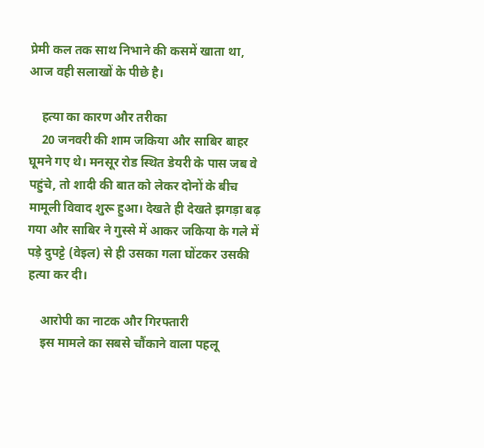प्रेमी कल तक साथ निभाने की कसमें खाता था, आज वही सलाखों के पीछे है।

    हत्या का कारण और तरीका
    20 जनवरी की शाम जकिया और साबिर बाहर घूमने गए थे। मनसूर रोड स्थित डेयरी के पास जब वे पहुंचे, तो शादी की बात को लेकर दोनों के बीच मामूली विवाद शुरू हुआ। देखते ही देखते झगड़ा बढ़ गया और साबिर ने गुस्से में आकर जकिया के गले में पड़े दुपट्टे (वेइल) से ही उसका गला घोंटकर उसकी हत्या कर दी।

    आरोपी का नाटक और गिरफ्तारी
    इस मामले का सबसे चौंकाने वाला पहलू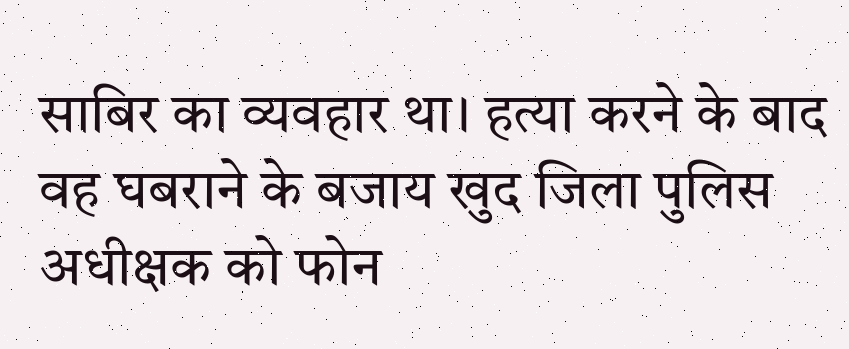साबिर का व्यवहार था। हत्या करने के बाद वह घबराने के बजाय खुद जिला पुलिस अधीक्षक को फोन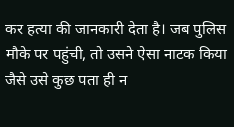कर हत्या की जानकारी देता है। जब पुलिस मौके पर पहुंची, तो उसने ऐसा नाटक किया जैसे उसे कुछ पता ही न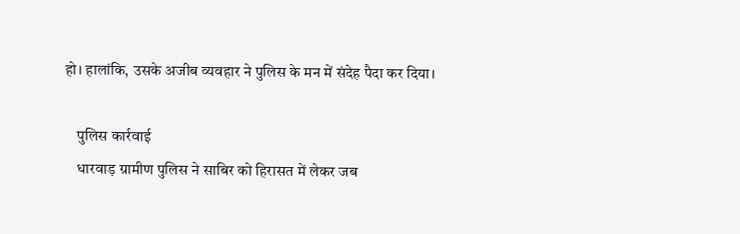हो। हालांकि, उसके अजीब व्यवहार ने पुलिस के मन में संदेह पैदा कर दिया।

    पुलिस कार्रवाई
    धारवाड़ ग्रामीण पुलिस ने साबिर को हिरासत में लेकर जब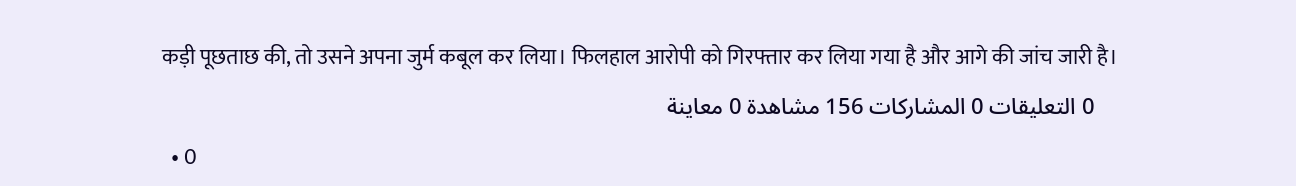कड़ी पूछताछ की, तो उसने अपना जुर्म कबूल कर लिया। फिलहाल आरोपी को गिरफ्तार कर लिया गया है और आगे की जांच जारी है।
    0 التعليقات 0 المشاركات 156 مشاهدة 0 معاينة
  • 0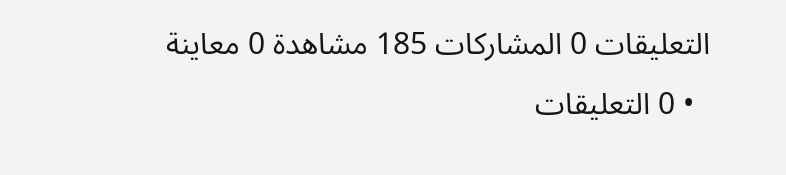التعليقات 0 المشاركات 185 مشاهدة 0 معاينة
  • 0 التعليقات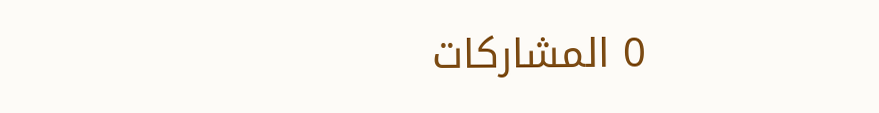0 المشاركات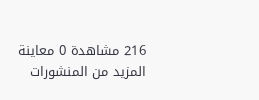216 مشاهدة 0 معاينة
المزيد من المنشورات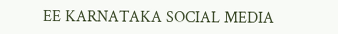EE KARNATAKA SOCIAL MEDIA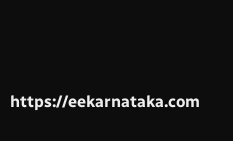https://eekarnataka.com